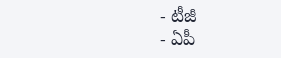- టీజీ
- ఏపీ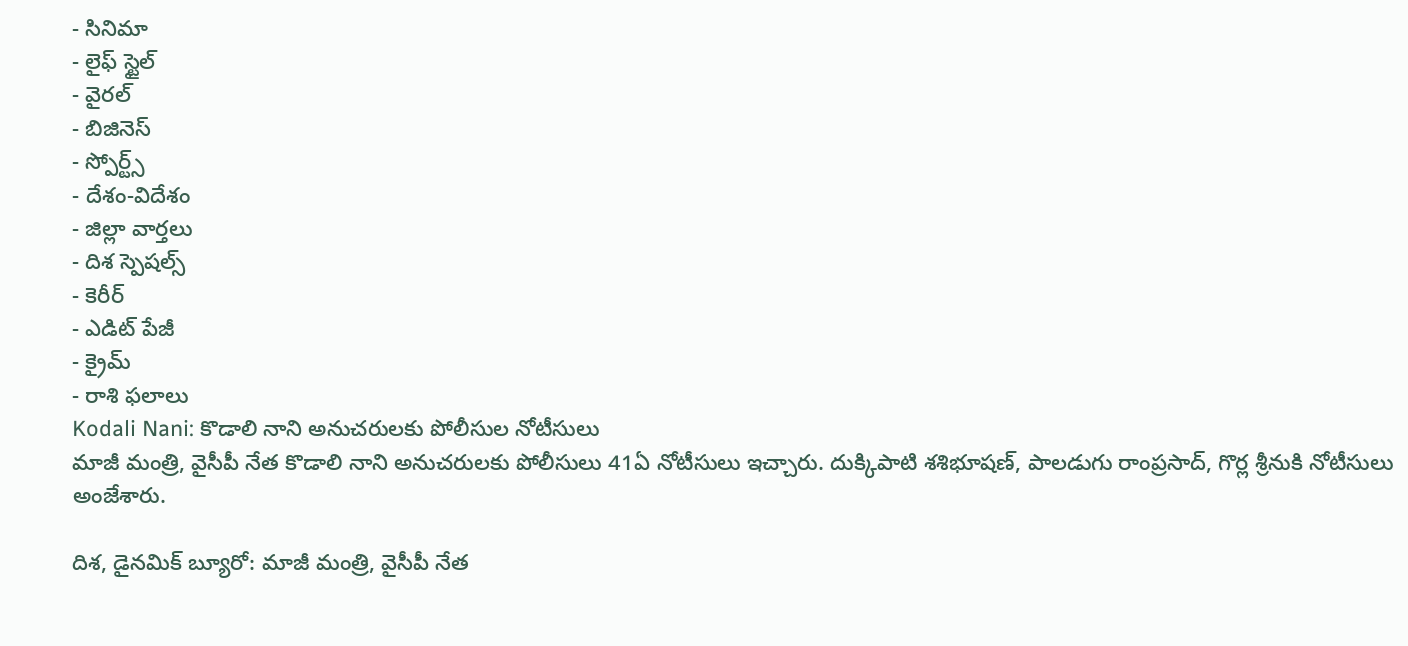- సినిమా
- లైఫ్ స్టైల్
- వైరల్
- బిజినెస్
- స్పోర్ట్స్
- దేశం-విదేశం
- జిల్లా వార్తలు
- దిశ స్పెషల్స్
- కెరీర్
- ఎడిట్ పేజీ
- క్రైమ్
- రాశి ఫలాలు
Kodali Nani: కొడాలి నాని అనుచరులకు పోలీసుల నోటీసులు
మాజీ మంత్రి, వైసీపీ నేత కొడాలి నాని అనుచరులకు పోలీసులు 41ఏ నోటీసులు ఇచ్చారు. దుక్కిపాటి శశిభూషణ్, పాలడుగు రాంప్రసాద్, గొర్ల శ్రీనుకి నోటీసులు అంజేశారు.

దిశ, డైనమిక్ బ్యూరో: మాజీ మంత్రి, వైసీపీ నేత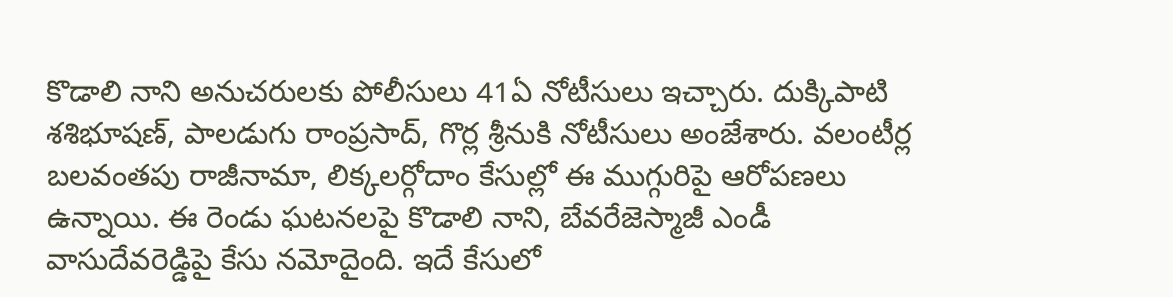కొడాలి నాని అనుచరులకు పోలీసులు 41ఏ నోటీసులు ఇచ్చారు. దుక్కిపాటి శశిభూషణ్, పాలడుగు రాంప్రసాద్, గొర్ల శ్రీనుకి నోటీసులు అంజేశారు. వలంటీర్ల బలవంతపు రాజీనామా, లిక్కలర్గోదాం కేసుల్లో ఈ ముగ్గురిపై ఆరోపణలు ఉన్నాయి. ఈ రెండు ఘటనలపై కొడాలి నాని, బేవరేజెస్మాజీ ఎండీ వాసుదేవరెడ్డిపై కేసు నమోదైంది. ఇదే కేసులో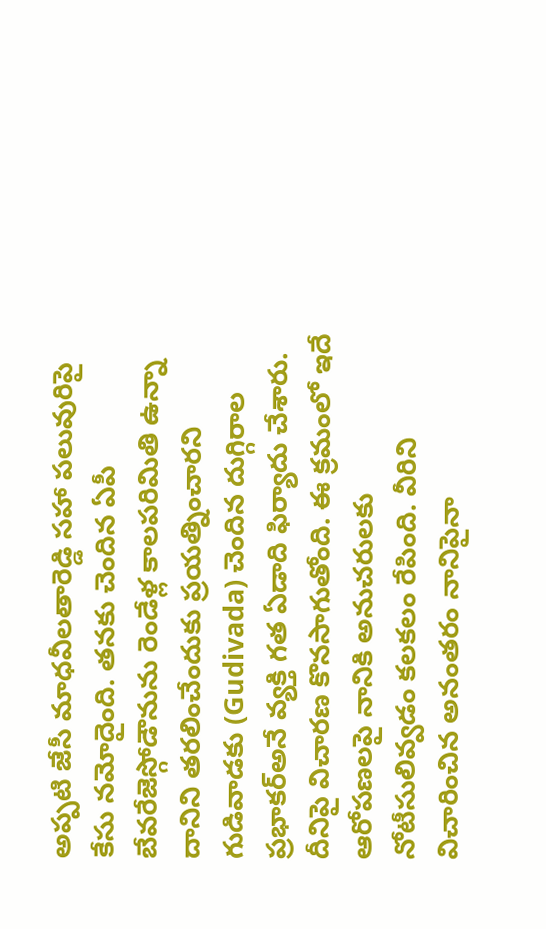అప్పటి జేసీ మాధవీలతారెడ్డి సహా పలువురిపై కేసు నమోదైంది. తనకు చెందిన ఏపీ బేవరేజెస్గోడౌనును రెండేళ్ల కాలపరిమితి ఉన్నా దానిని తరలించేందుకు ప్రయత్నించారని గుడివాడకు (Gudivada) చెందిన దుగ్గిరాల ప్రభాకర్అనే వ్యక్తి గత ఏడాది ఫిర్యాదు చేశారు. దీనిపై విచారణ కొనసాగుతోంది. ఈ క్రమంలో ఇదే ఆరోపణలపై నానికి అనుచరులకు నోటీసులివ్వడం కలకలం రేపింది. వీరిని విచారించిన అనంతరం నానిపైనా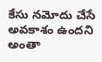కేసు నమోదు చేసే అవకాశం ఉందని అంతా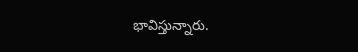భావిస్తున్నారు.